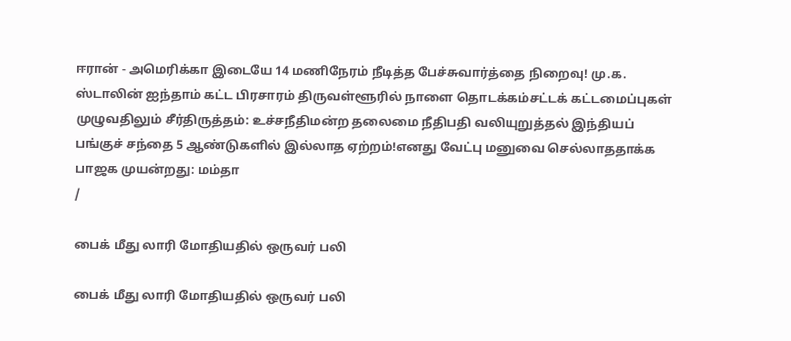ஈரான் - அமெரிக்கா இடையே 14 மணிநேரம் நீடித்த பேச்சுவார்த்தை நிறைவு! மு.க. ஸ்டாலின் ஐந்தாம் கட்ட பிரசாரம் திருவள்ளூரில் நாளை தொடக்கம்சட்டக் கட்டமைப்புகள் முழுவதிலும் சீர்திருத்தம்: உச்சநீதிமன்ற தலைமை நீதிபதி வலியுறுத்தல் இந்தியப் பங்குச் சந்தை 5 ஆண்டுகளில் இல்லாத ஏற்றம்!எனது வேட்பு மனுவை செல்லாததாக்க பாஜக முயன்றது: மம்தா
/

பைக் மீது லாரி மோதியதில் ஒருவர் பலி

பைக் மீது லாரி மோதியதில் ஒருவர் பலி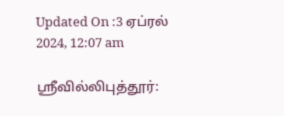Updated On :3 ஏப்ரல் 2024, 12:07 am

ஸ்ரீவில்லிபுத்தூர்: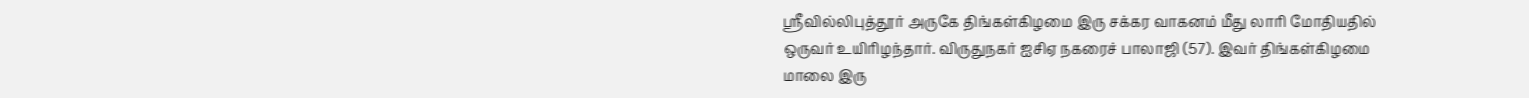ஸ்ரீவில்லிபுத்தூர் அருகே திங்கள்கிழமை இரு சக்கர வாகனம் மீது லாரி மோதியதில் ஒருவர் உயிரிழந்தார். விருதுநகர் ஐசிஏ நகரைச் பாலாஜி (57). இவர் திங்கள்கிழமை மாலை இரு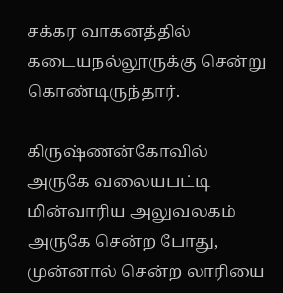சக்கர வாகனத்தில் கடையநல்லூருக்கு சென்று கொண்டிருந்தார்.

கிருஷ்ணன்கோவில் அருகே வலையபட்டி மின்வாரிய அலுவலகம் அருகே சென்ற போது, முன்னால் சென்ற லாரியை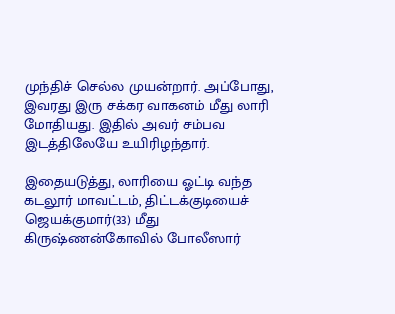முந்திச் செல்ல முயன்றார். அப்போது, இவரது இரு சக்கர வாகனம் மீது லாரி மோதியது. இதில் அவர் சம்பவ இடத்திலேயே உயிரிழந்தார்.

இதையடுத்து, லாரியை ஓட்டி வந்த கடலூர் மாவட்டம், திட்டக்குடியைச் ஜெயக்குமார்(33) மீது கிருஷ்ணன்கோவில் போலீஸார்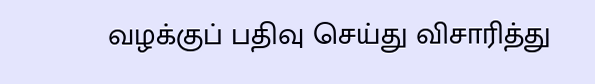வழக்குப் பதிவு செய்து விசாரித்து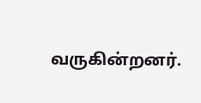வருகின்றனர்.